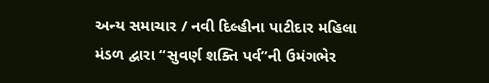અન્ય સમાચાર / નવી દિલ્હીના પાટીદાર મહિલા મંડળ દ્વારા “સુવર્ણ શક્તિ પર્વ”ની ઉમંગભેર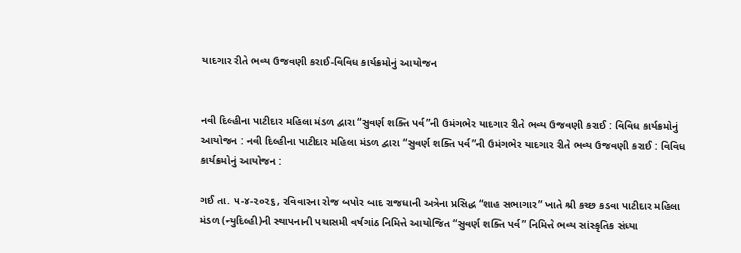યાદગાર રીતે ભવ્ય ઉજવણી કરાઈ-વિવિધ કાર્યક્રમોનું આયોજન


નવી દિલ્હીના પાટીદાર મહિલા મંડળ દ્વારા “સુવર્ણ શક્તિ પર્વ”ની ઉમંગભેર યાદગાર રીતે ભવ્ય ઉજવણી કરાઈ : વિવિધ કાર્યક્રમોનું આયોજન : નવી દિલ્હીના પાટીદાર મહિલા મંડળ દ્વારા “સુવર્ણ શક્તિ પર્વ”ની ઉમંગભેર યાદગાર રીતે ભવ્ય ઉજવણી કરાઈ : વિવિધ કાર્યક્રમોનું આયોજન :

ગઈ તા. ૫-૪-૨૦૨૬, રવિવારના રોજ બપોર બાદ રાજધાની અત્રેના પ્રસિદ્ધ “શાહ સભાગાર” ખાતે શ્રી કચ્છ કડવા પાટીદાર મહિલા મંડળ (ન્યુદિલ્હી)ની સ્થાપનાની પચાસમી વર્ષગાંઠ નિમિત્તે આયોજિત “સુવર્ણ શક્તિ પર્વ” નિમિત્તે ભવ્ય સાંસ્કૃતિક સંધ્યા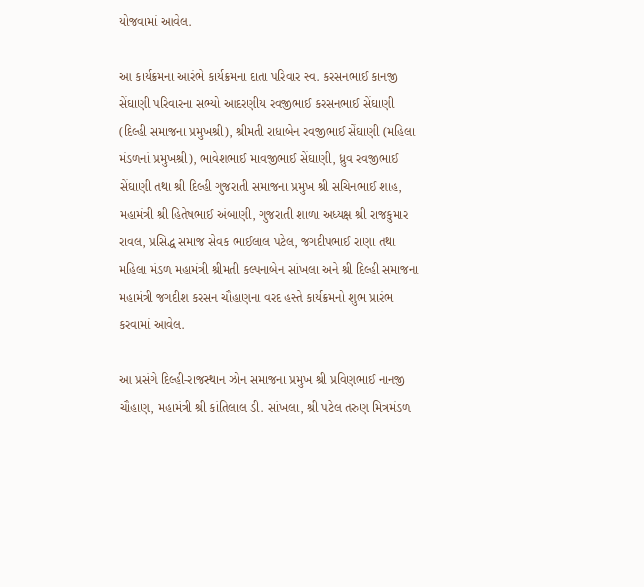યોજવામાં આવેલ.

આ કાર્યક્રમના આરંભે કાર્યક્રમના દાતા પરિવાર સ્વ. કરસનભાઈ કાનજી સેંઘાણી પરિવારના સભ્યો આદરણીય રવજીભાઈ કરસનભાઈ સેંઘાણી (દિલ્હી સમાજના પ્રમુખશ્રી), શ્રીમતી રાધાબેન રવજીભાઈ સેંઘાણી (મહિલા મંડળનાં પ્રમુખશ્રી), ભાવેશભાઈ માવજીભાઈ સેંઘાણી, ધ્રુવ રવજીભાઈ સેંઘાણી તથા શ્રી દિલ્હી ગુજરાતી સમાજના પ્રમુખ શ્રી સચિનભાઈ શાહ, મહામંત્રી શ્રી હિતેષભાઈ અંબાણી, ગુજરાતી શાળા અધ્યક્ષ શ્રી રાજકુમાર રાવલ, પ્રસિદ્ધ સમાજ સેવક ભાઈલાલ પટેલ, જગદીપભાઈ રાણા તથા મહિલા મંડળ મહામંત્રી શ્રીમતી કલ્પનાબેન સાંખલા અને શ્રી દિલ્હી સમાજના મહામંત્રી જગદીશ કરસન ચૌહાણના વરદ હસ્તે કાર્યક્રમનો શુભ પ્રારંભ કરવામાં આવેલ.

આ પ્રસંગે દિલ્હી-રાજસ્થાન ઝોન સમાજના પ્રમુખ શ્રી પ્રવિણભાઈ નાનજી ચૌહાણ, મહામંત્રી શ્રી કાંતિલાલ ડી. સાંખલા, શ્રી પટેલ તરુણ મિત્રમંડળ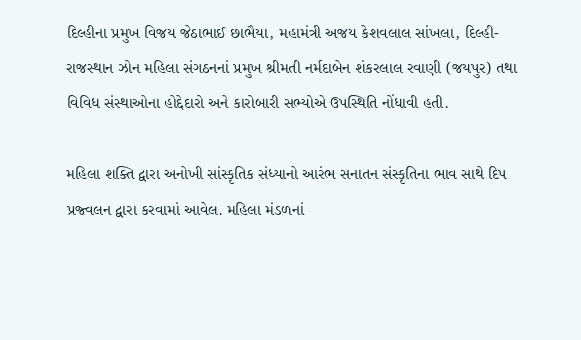દિલ્હીના પ્રમુખ વિજય જેઠાભાઈ છાભૈયા, મહામંત્રી અજય કેશવલાલ સાંખલા, દિલ્હી-રાજસ્થાન ઝોન મહિલા સંગઠનનાં પ્રમુખ શ્રીમતી નર્મદાબેન શંકરલાલ રવાણી (જયપુર) તથા વિવિધ સંસ્થાઓના હોદ્દેદારો અને કારોબારી સભ્યોએ ઉપસ્થિતિ નોંધાવી હતી.

મહિલા શક્તિ દ્વારા અનોખી સાંસ્કૃતિક સંધ્યાનો આરંભ સનાતન સંસ્કૃતિના ભાવ સાથે દિપ પ્રજ્વલન દ્વારા કરવામાં આવેલ. મહિલા મંડળનાં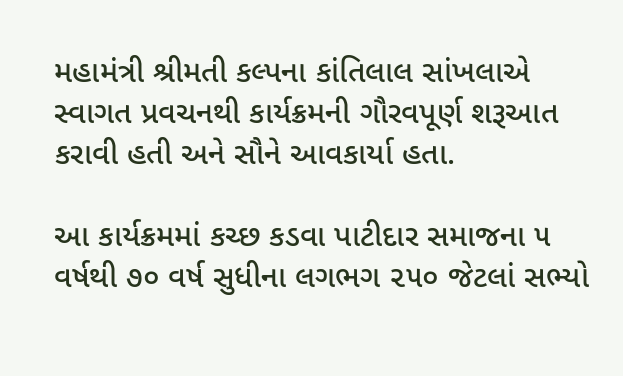મહામંત્રી શ્રીમતી કલ્પના કાંતિલાલ સાંખલાએ સ્વાગત પ્રવચનથી કાર્યક્રમની ગૌરવપૂર્ણ શરૂઆત કરાવી હતી અને સૌને આવકાર્યા હતા.

આ કાર્યક્રમમાં કચ્છ કડવા પાટીદાર સમાજના ૫ વર્ષથી ૭૦ વર્ષ સુધીના લગભગ ૨૫૦ જેટલાં સભ્યો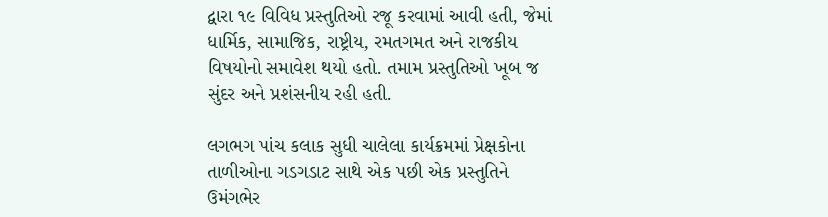દ્વારા ૧૯ વિવિધ પ્રસ્તુતિઓ રજૂ કરવામાં આવી હતી, જેમાં ધાર્મિક, સામાજિક, રાષ્ટ્રીય, રમતગમત અને રાજકીય વિષયોનો સમાવેશ થયો હતો. તમામ પ્રસ્તુતિઓ ખૂબ જ સુંદર અને પ્રશંસનીય રહી હતી.

લગભગ પાંચ કલાક સુધી ચાલેલા કાર્યક્રમમાં પ્રેક્ષકોના તાળીઓના ગડગડાટ સાથે એક પછી એક પ્રસ્તુતિને ઉમંગભેર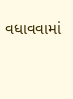વધાવવામાં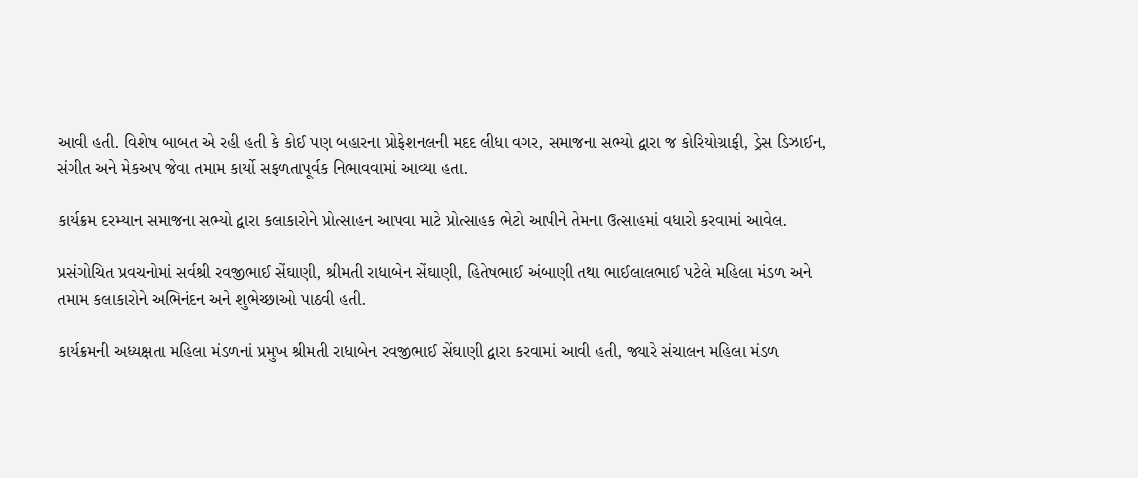આવી હતી. વિશેષ બાબત એ રહી હતી કે કોઈ પણ બહારના પ્રોફેશનલની મદદ લીધા વગર, સમાજના સભ્યો દ્વારા જ કોરિયોગ્રાફી, ડ્રેસ ડિઝાઈન, સંગીત અને મેકઅપ જેવા તમામ કાર્યો સફળતાપૂર્વક નિભાવવામાં આવ્યા હતા.

કાર્યક્રમ દરમ્યાન સમાજના સભ્યો દ્વારા કલાકારોને પ્રોત્સાહન આપવા માટે પ્રોત્સાહક ભેટો આપીને તેમના ઉત્સાહમાં વધારો કરવામાં આવેલ.

પ્રસંગોચિત પ્રવચનોમાં સર્વશ્રી રવજીભાઈ સેંઘાણી, શ્રીમતી રાધાબેન સેંઘાણી, હિતેષભાઈ અંબાણી તથા ભાઈલાલભાઈ પટેલે મહિલા મંડળ અને તમામ કલાકારોને અભિનંદન અને શુભેચ્છાઓ પાઠવી હતી.

કાર્યક્રમની અધ્યક્ષતા મહિલા મંડળનાં પ્રમુખ શ્રીમતી રાધાબેન રવજીભાઈ સેંઘાણી દ્વારા કરવામાં આવી હતી, જ્યારે સંચાલન મહિલા મંડળ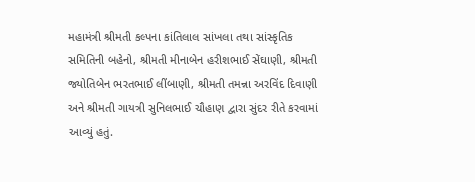મહામંત્રી શ્રીમતી કલ્પના કાંતિલાલ સાંખલા તથા સાંસ્કૃતિક સમિતિની બહેનો, શ્રીમતી મીનાબેન હરીશભાઈ સેંઘાણી, શ્રીમતી જ્યોતિબેન ભરતભાઈ લીંબાણી, શ્રીમતી તમન્ના અરવિંદ દિવાણી અને શ્રીમતી ગાયત્રી સુનિલભાઈ ચૌહાણ દ્વારા સુંદર રીતે કરવામાં આવ્યું હતું.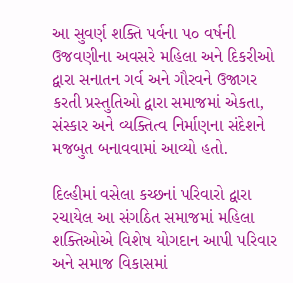આ સુવર્ણ શક્તિ પર્વના ૫૦ વર્ષની ઉજવણીના અવસરે મહિલા અને દિકરીઓ દ્વારા સનાતન ગર્વ અને ગૌરવને ઉજાગર કરતી પ્રસ્તુતિઓ દ્વારા સમાજમાં એકતા, સંસ્કાર અને વ્યક્તિત્વ નિર્માણના સંદેશને મજબુત બનાવવામાં આવ્યો હતો.

દિલ્હીમાં વસેલા કચ્છનાં પરિવારો દ્વારા રચાયેલ આ સંગઠિત સમાજમાં મહિલા શક્તિઓએ વિશેષ યોગદાન આપી પરિવાર અને સમાજ વિકાસમાં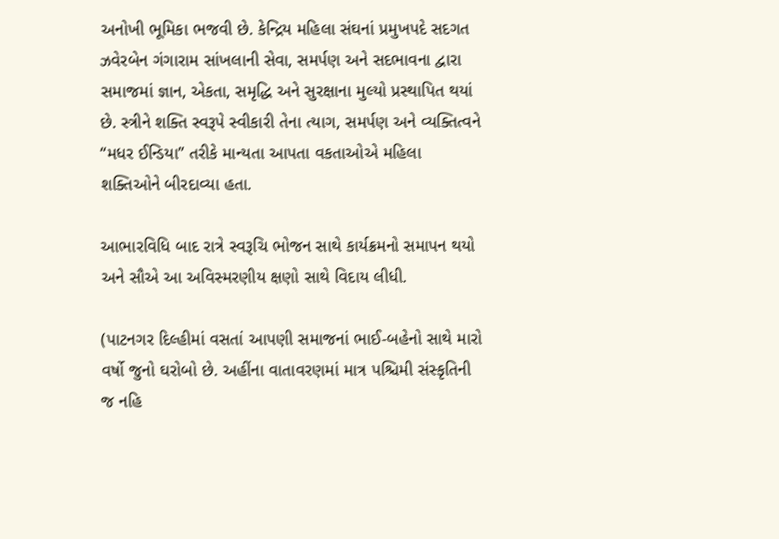અનોખી ભૂમિકા ભજવી છે. કેન્દ્રિય મહિલા સંઘનાં પ્રમુખપદે સદગત ઝવેરબેન ગંગારામ સાંખલાની સેવા, સમર્પણ અને સદભાવના દ્વારા સમાજમાં જ્ઞાન, એકતા, સમૃદ્ધિ અને સુરક્ષાના મુલ્યો પ્રસ્થાપિત થયાં છે. સ્ત્રીને શક્તિ સ્વરૂપે સ્વીકારી તેના ત્યાગ, સમર્પણ અને વ્યક્તિત્વને “મધર ઈન્ડિયા” તરીકે માન્યતા આપતા વકતાઓએ મહિલા શક્તિઓને બીરદાવ્યા હતા.

આભારવિધિ બાદ રાત્રે સ્વરૂચિ ભોજન સાથે કાર્યક્રમનો સમાપન થયો અને સૌએ આ અવિસ્મરણીય ક્ષણો સાથે વિદાય લીધી.

(પાટનગર દિલ્હીમાં વસતાં આપણી સમાજનાં ભાઈ-બહેનો સાથે મારો વર્ષો જુનો ઘરોબો છે. અહીંના વાતાવરણમાં માત્ર પશ્ચિમી સંસ્કૃતિની જ નહિ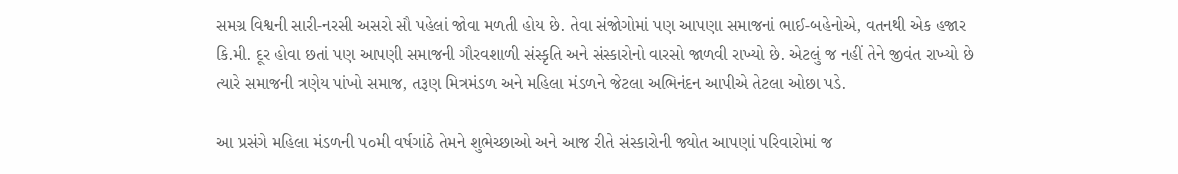સમગ્ર વિશ્વની સારી-નરસી અસરો સૌ પહેલાં જોવા મળતી હોય છે. તેવા સંજોગોમાં પણ આપણા સમાજનાં ભાઈ-બહેનોએ, વતનથી એક હજાર કિ.મી. દૂર હોવા છતાં પણ આપણી સમાજની ગૌરવશાળી સંસ્કૃતિ અને સંસ્કારોનો વારસો જાળવી રાખ્યો છે. એટલું જ નહીં તેને જીવંત રાખ્યો છે ત્યારે સમાજની ત્રણેય પાંખો સમાજ, તરૂણ મિત્રમંડળ અને મહિલા મંડળને જેટલા અભિનંદન આપીએ તેટલા ઓછા પડે.

આ પ્રસંગે મહિલા મંડળની ૫૦મી વર્ષગાંઠે તેમને શુભેચ્છાઓ અને આજ રીતે સંસ્કારોની જ્યોત આપણાં પરિવારોમાં જ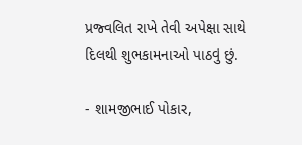પ્રજ્વલિત રાખે તેવી અપેક્ષા સાથે દિલથી શુભકામનાઓ પાઠવું છું.

- શામજીભાઈ પોકાર,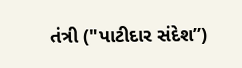તંત્રી ("પાટીદાર સંદેશ”)